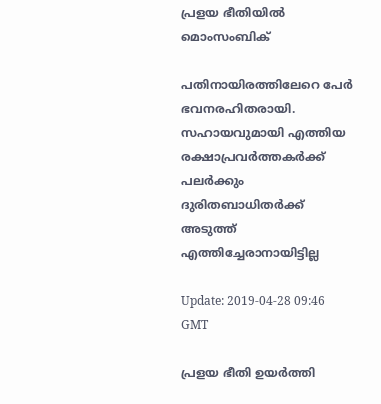പ്രളയ ഭീതിയില്‍ മൊംസംബിക്

പതിനായിരത്തിലേറെ പേര്‍ ഭവനരഹിതരായി. സഹായവുമായി എത്തിയ രക്ഷാപ്രവര്‍ത്തകര്‍ക്ക് പലര്‍ക്കും ദുരിതബാധിതര്‍ക്ക് അടുത്ത് എത്തിച്ചേരാനായിട്ടില്ല

Update: 2019-04-28 09:46 GMT

പ്രളയ ഭീതി ഉയര്‍ത്തി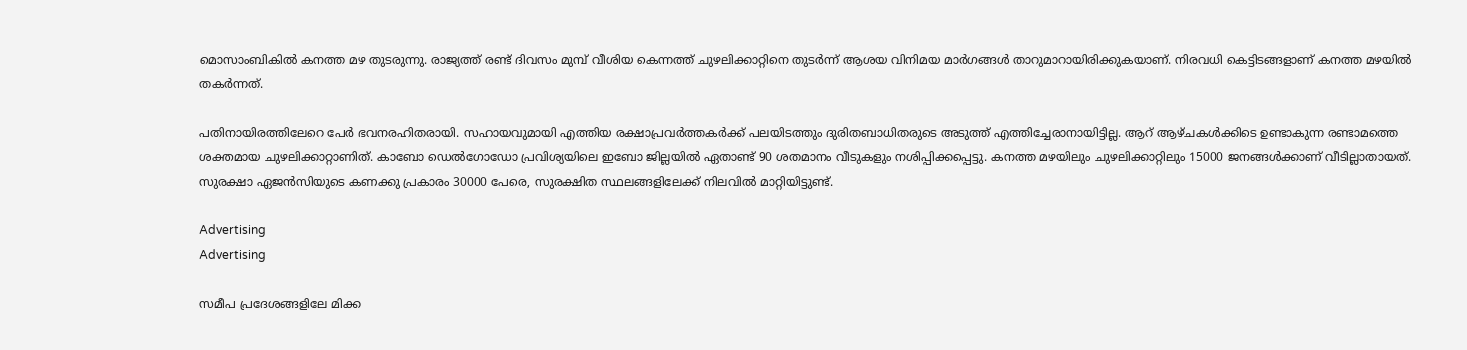മൊസാംബികില്‍ കനത്ത മഴ തുടരുന്നു. രാജ്യത്ത് രണ്ട് ദിവസം മുമ്പ് വീശിയ കെന്നത്ത് ചുഴലിക്കാറ്റിനെ തുടര്‍ന്ന് ആശയ വിനിമയ മാര്‍ഗങ്ങള്‍ താറുമാറായിരിക്കുകയാണ്. നിരവധി കെട്ടിടങ്ങളാണ് കനത്ത മഴയില്‍ തകര്‍ന്നത്.

പതിനായിരത്തിലേറെ പേര്‍ ഭവനരഹിതരായി. സഹായവുമായി എത്തിയ രക്ഷാപ്രവര്‍ത്തകര്‍ക്ക് പലയിടത്തും ദുരിതബാധിതരുടെ അടുത്ത് എത്തിച്ചേരാനായിട്ടില്ല. ആറ് ആഴ്ചകള്‍ക്കിടെ ഉണ്ടാകുന്ന രണ്ടാമത്തെ ശക്തമായ ചുഴലിക്കാറ്റാണിത്. കാബോ ഡെല്‍ഗോഡോ പ്രവിശ്യയിലെ ഇബോ ജില്ലയില്‍ ഏതാണ്ട് 90 ശതമാനം വീടുകളും നശിപ്പിക്കപ്പെട്ടു. കനത്ത മഴയിലും ചുഴലിക്കാറ്റിലും 15000 ജനങ്ങള്‍ക്കാണ് വീടില്ലാതായത്. സുരക്ഷാ ഏജന്‍സിയുടെ കണക്കു പ്രകാരം 30000 പേരെ, സുരക്ഷിത സ്ഥലങ്ങളിലേക്ക് നിലവില്‍ മാറ്റിയിട്ടുണ്ട്.

Advertising
Advertising

സമീപ പ്രദേശങ്ങളിലേ മിക്ക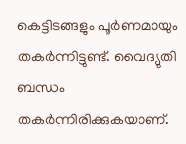കെട്ടിടങ്ങളും പൂര്‍ണമായും തകര്‍ന്നിട്ടുണ്ട്. വൈദ്യുതി ബന്ധം തകര്‍ന്നിരിക്കുകയാണ്.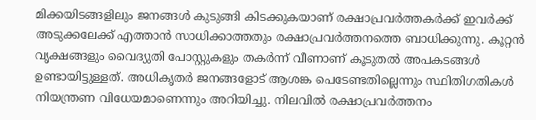മിക്കയിടങ്ങളിലും ജനങ്ങള്‍ കുടുങ്ങി കിടക്കുകയാണ് രക്ഷാപ്രവര്‍ത്തകര്‍ക്ക് ഇവര്‍ക്ക് അടുക്കലേക്ക് എത്താന്‍ സാധിക്കാത്തതും രക്ഷാപ്രവര്‍ത്തനത്തെ ബാധിക്കുന്നു. കൂറ്റന്‍ വൃക്ഷങ്ങളും വൈദ്യുതി പോസ്റ്റുകളും തകര്‍ന്ന് വീണാണ് കൂടുതല്‍ അപകടങ്ങള്‍ ഉണ്ടായിട്ടുള്ളത്. അധികൃതര്‍ ജനങ്ങളോട് ആശങ്ക പെടേണ്ടതില്ലെന്നും സ്ഥിതിഗതികള്‍ നിയന്ത്രണ വിധേയമാണെന്നും അറിയിച്ചു. നിലവില്‍ രക്ഷാപ്രവര്‍ത്തനം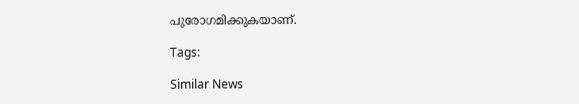പുരോഗമിക്കുകയാണ്.

Tags:

Similar News